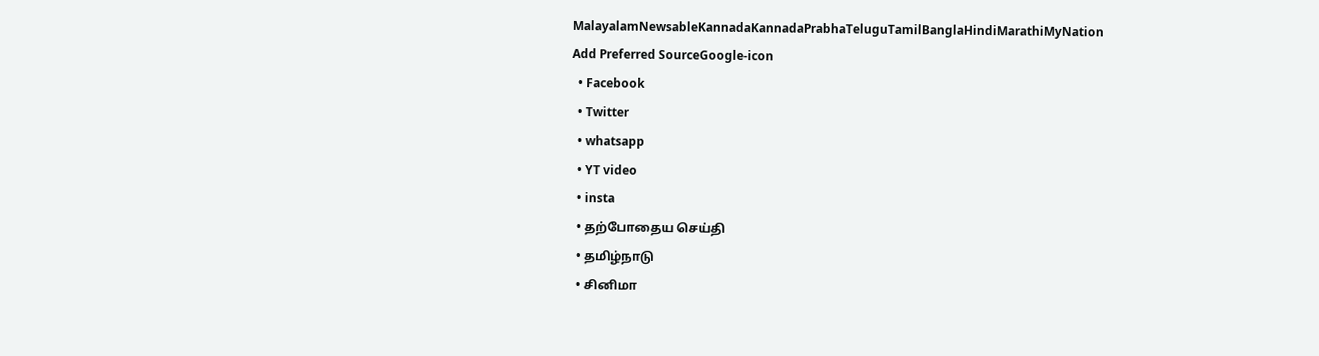MalayalamNewsableKannadaKannadaPrabhaTeluguTamilBanglaHindiMarathiMyNation
Add Preferred SourceGoogle-icon
  • Facebook
  • Twitter
  • whatsapp
  • YT video
  • insta
  • தற்போதைய செய்தி
  • தமிழ்நாடு
  • சினிமா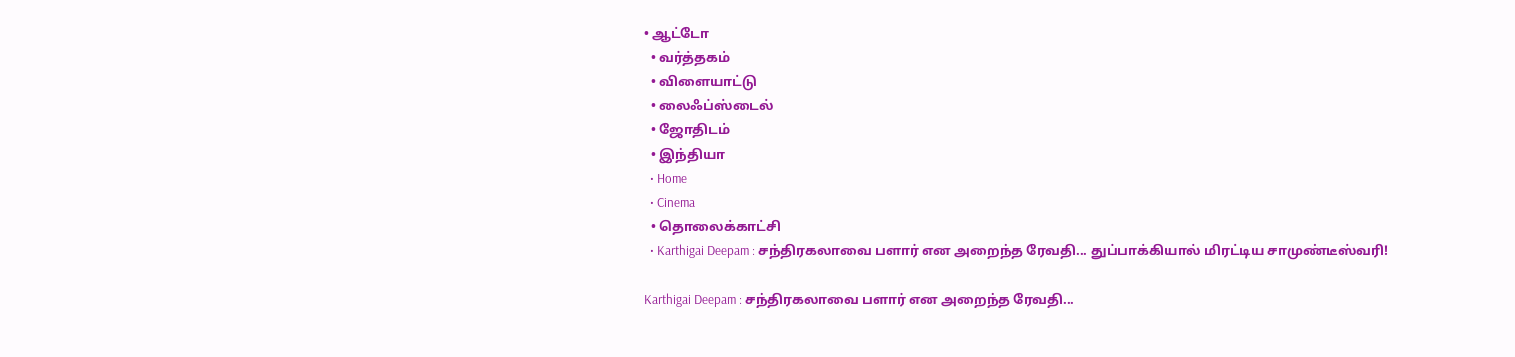• ஆட்டோ
  • வர்த்தகம்
  • விளையாட்டு
  • லைஃப்ஸ்டைல்
  • ஜோதிடம்
  • இந்தியா
  • Home
  • Cinema
  • தொலைக்காட்சி
  • Karthigai Deepam : சந்திரகலாவை பளார் என அறைந்த ரேவதி... துப்பாக்கியால் மிரட்டிய சாமுண்டீஸ்வரி!

Karthigai Deepam : சந்திரகலாவை பளார் என அறைந்த ரேவதி...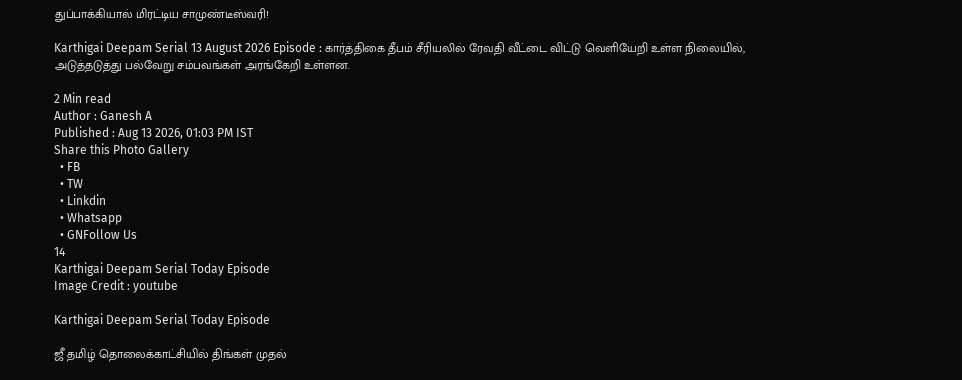துப்பாக்கியால் மிரட்டிய சாமுண்டீஸ்வரி!

Karthigai Deepam Serial 13 August 2026 Episode : கார்த்திகை தீபம் சீரியலில் ரேவதி வீட்டை விட்டு வெளியேறி உள்ள நிலையில், அடுத்தடுத்து பல்வேறு சம்பவங்கள் அரங்கேறி உள்ளன.

2 Min read
Author : Ganesh A
Published : Aug 13 2026, 01:03 PM IST
Share this Photo Gallery
  • FB
  • TW
  • Linkdin
  • Whatsapp
  • GNFollow Us
14
Karthigai Deepam Serial Today Episode
Image Credit : youtube

Karthigai Deepam Serial Today Episode

ஜீ தமிழ் தொலைக்காட்சியில் திங்கள் முதல்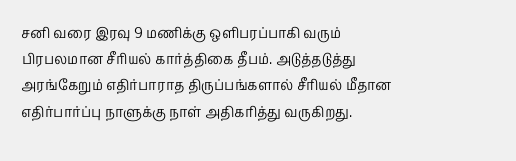சனி வரை இரவு 9 மணிக்கு ஒளிபரப்பாகி வரும் பிரபலமான சீரியல் கார்த்திகை தீபம். அடுத்தடுத்து அரங்கேறும் எதிர்பாராத திருப்பங்களால் சீரியல் மீதான எதிர்பார்ப்பு நாளுக்கு நாள் அதிகரித்து வருகிறது.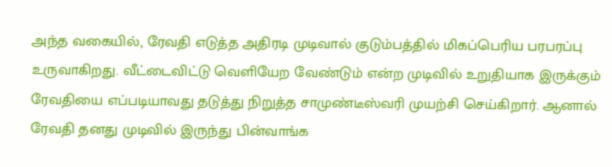அந்த வகையில், ரேவதி எடுத்த அதிரடி முடிவால் குடும்பத்தில் மிகப்பெரிய பரபரப்பு உருவாகிறது. வீட்டைவிட்டு வெளியேற வேண்டும் என்ற முடிவில் உறுதியாக இருக்கும் ரேவதியை எப்படியாவது தடுத்து நிறுத்த சாமுண்டீஸ்வரி முயற்சி செய்கிறார். ஆனால் ரேவதி தனது முடிவில் இருந்து பின்வாங்க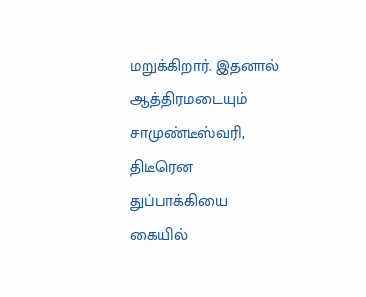மறுக்கிறார். இதனால் ஆத்திரமடையும் சாமுண்டீஸ்வரி, திடீரென துப்பாக்கியை கையில்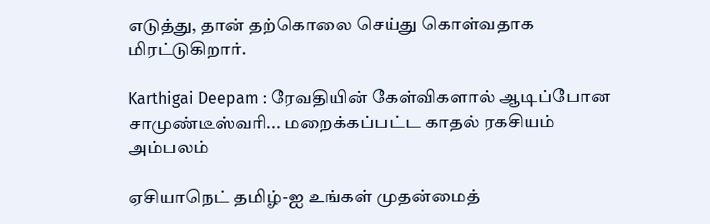எடுத்து, தான் தற்கொலை செய்து கொள்வதாக மிரட்டுகிறார்.

Karthigai Deepam : ரேவதியின் கேள்விகளால் ஆடிப்போன சாமுண்டீஸ்வரி... மறைக்கப்பட்ட காதல் ரகசியம் அம்பலம்

ஏசியாநெட் தமிழ்-ஐ உங்கள் முதன்மைத்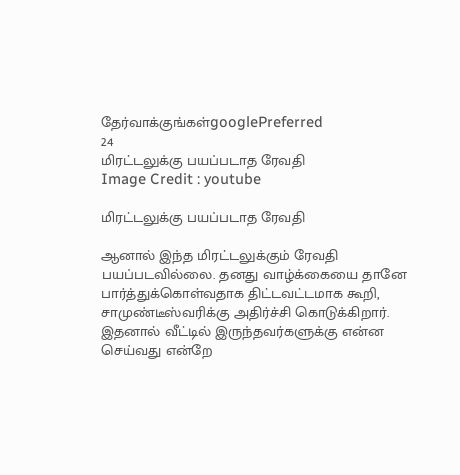தேர்வாக்குங்கள்googlePreferred
24
மிரட்டலுக்கு பயப்படாத ரேவதி
Image Credit : youtube

மிரட்டலுக்கு பயப்படாத ரேவதி

ஆனால் இந்த மிரட்டலுக்கும் ரேவதி பயப்படவில்லை. தனது வாழ்க்கையை தானே பார்த்துக்கொள்வதாக திட்டவட்டமாக கூறி, சாமுண்டீஸ்வரிக்கு அதிர்ச்சி கொடுக்கிறார். இதனால் வீட்டில் இருந்தவர்களுக்கு என்ன செய்வது என்றே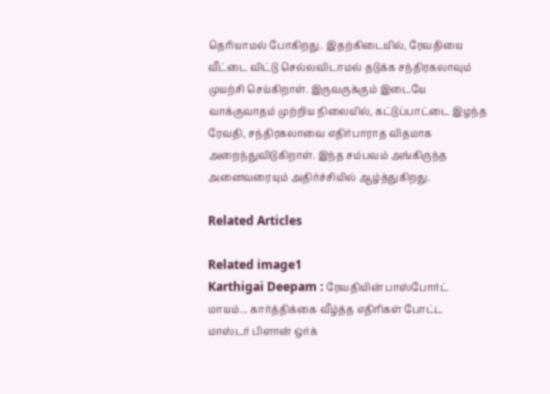தெரியாமல் போகிறது. இதற்கிடையில், ரேவதியை வீட்டை விட்டு செல்லவிடாமல் தடுக்க சந்திரகலாவும் முயற்சி செய்கிறாள். இருவருக்கும் இடையே வாக்குவாதம் முற்றிய நிலையில், கட்டுப்பாட்டை இழந்த ரேவதி, சந்திரகலாவை எதிர்பாராத விதமாக அறைந்துவிடுகிறாள். இந்த சம்பவம் அங்கிருந்த அனைவரையும் அதிர்ச்சியில் ஆழ்த்துகிறது.

Related Articles

Related image1
Karthigai Deepam : ரேவதியின் பாஸ்போர்ட் மாயம்... கார்த்திக்கை வீழ்த்த எதிரிகள் போட்ட மாஸ்டர் பிளான் ஒர்க்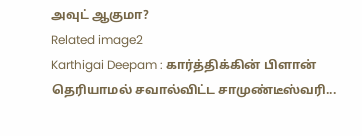அவுட் ஆகுமா?
Related image2
Karthigai Deepam : கார்த்திக்கின் பிளான் தெரியாமல் சவால்விட்ட சாமுண்டீஸ்வரி...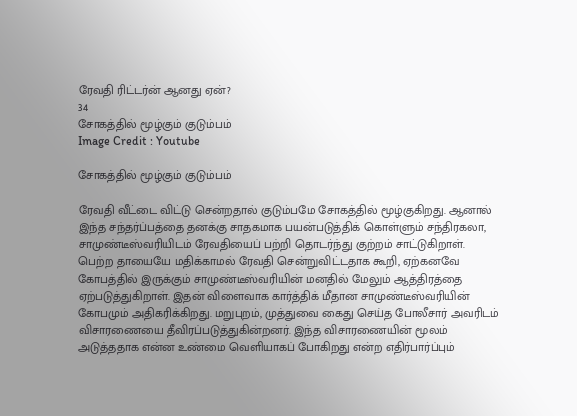ரேவதி ரிட்டர்ன் ஆனது ஏன்?
34
சோகத்தில் மூழ்கும் குடும்பம்
Image Credit : Youtube

சோகத்தில் மூழ்கும் குடும்பம்

ரேவதி வீட்டை விட்டு சென்றதால் குடும்பமே சோகத்தில் மூழ்குகிறது. ஆனால் இந்த சந்தர்ப்பத்தை தனக்கு சாதகமாக பயன்படுத்திக் கொள்ளும் சந்திரகலா, சாமுண்டீஸ்வரியிடம் ரேவதியைப் பற்றி தொடர்ந்து குற்றம் சாட்டுகிறாள். பெற்ற தாயையே மதிக்காமல் ரேவதி சென்றுவிட்டதாக கூறி, ஏற்கனவே கோபத்தில் இருக்கும் சாமுண்டீஸ்வரியின் மனதில் மேலும் ஆத்திரத்தை ஏற்படுத்துகிறாள். இதன் விளைவாக கார்த்திக் மீதான சாமுண்டீஸ்வரியின் கோபமும் அதிகரிக்கிறது. மறுபுறம், முத்துவை கைது செய்த போலீசார் அவரிடம் விசாரணையை தீவிரப்படுத்துகின்றனர். இந்த விசாரணையின் மூலம் அடுத்ததாக என்ன உண்மை வெளியாகப் போகிறது என்ற எதிர்பார்ப்பும்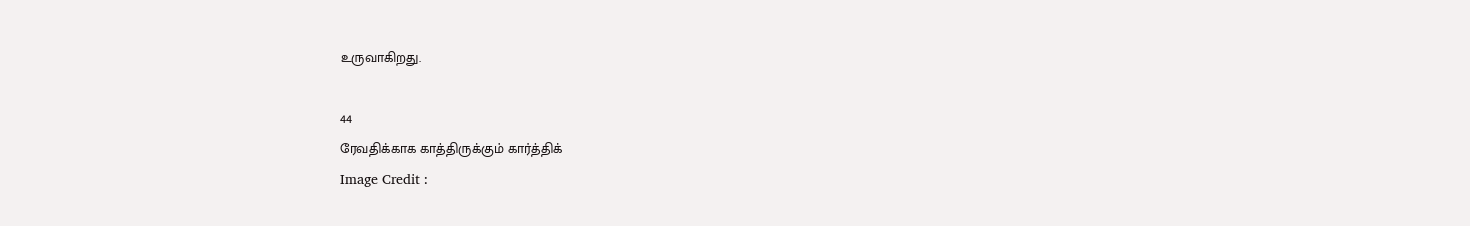உருவாகிறது.

44
ரேவதிக்காக காத்திருக்கும் கார்த்திக்
Image Credit :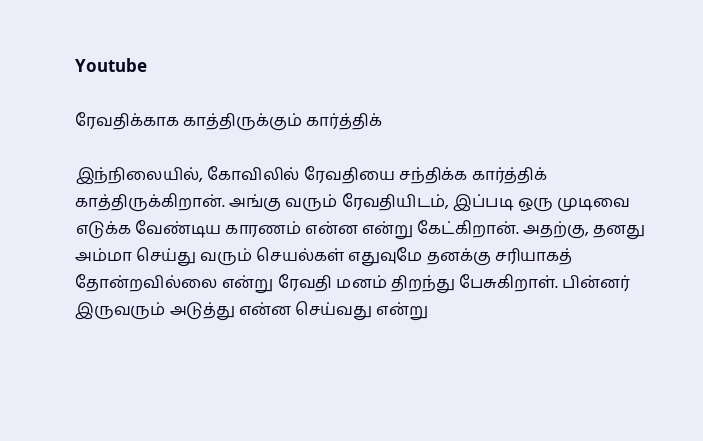Youtube

ரேவதிக்காக காத்திருக்கும் கார்த்திக்

இந்நிலையில், கோவிலில் ரேவதியை சந்திக்க கார்த்திக் காத்திருக்கிறான். அங்கு வரும் ரேவதியிடம், இப்படி ஒரு முடிவை எடுக்க வேண்டிய காரணம் என்ன என்று கேட்கிறான். அதற்கு, தனது அம்மா செய்து வரும் செயல்கள் எதுவுமே தனக்கு சரியாகத் தோன்றவில்லை என்று ரேவதி மனம் திறந்து பேசுகிறாள். பின்னர் இருவரும் அடுத்து என்ன செய்வது என்று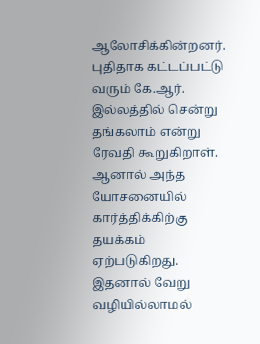ஆலோசிக்கின்றனர். புதிதாக கட்டப்பட்டு வரும் கே.ஆர். இல்லத்தில் சென்று தங்கலாம் என்று ரேவதி கூறுகிறாள். ஆனால் அந்த யோசனையில் கார்த்திக்கிற்கு தயக்கம் ஏற்படுகிறது. இதனால் வேறு வழியில்லாமல்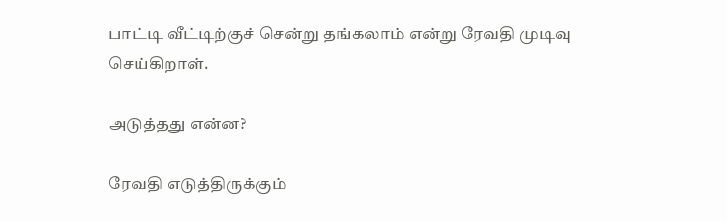பாட்டி வீட்டிற்குச் சென்று தங்கலாம் என்று ரேவதி முடிவு செய்கிறாள்.

அடுத்தது என்ன?

ரேவதி எடுத்திருக்கும்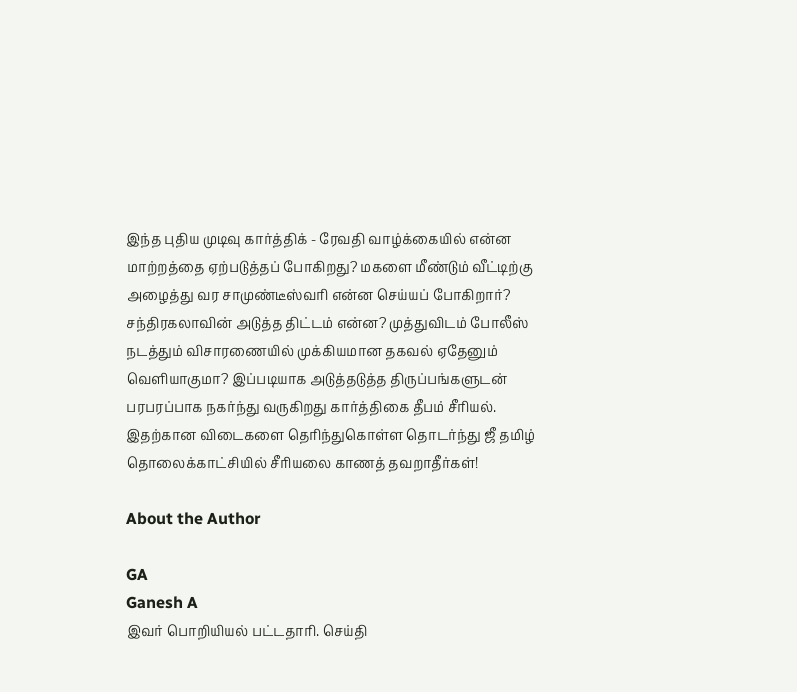இந்த புதிய முடிவு கார்த்திக் - ரேவதி வாழ்க்கையில் என்ன மாற்றத்தை ஏற்படுத்தப் போகிறது? மகளை மீண்டும் வீட்டிற்கு அழைத்து வர சாமுண்டீஸ்வரி என்ன செய்யப் போகிறார்? சந்திரகலாவின் அடுத்த திட்டம் என்ன? முத்துவிடம் போலீஸ் நடத்தும் விசாரணையில் முக்கியமான தகவல் ஏதேனும் வெளியாகுமா? இப்படியாக அடுத்தடுத்த திருப்பங்களுடன் பரபரப்பாக நகர்ந்து வருகிறது கார்த்திகை தீபம் சீரியல். இதற்கான விடைகளை தெரிந்துகொள்ள தொடர்ந்து ஜீ தமிழ் தொலைக்காட்சியில் சீரியலை காணத் தவறாதீர்கள்!

About the Author

GA
Ganesh A
இவர் பொறியியல் பட்டதாரி. செய்தி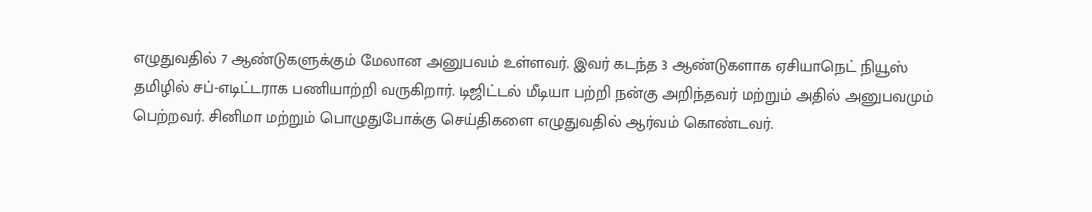எழுதுவதில் 7 ஆண்டுகளுக்கும் மேலான அனுபவம் உள்ளவர். இவர் கடந்த 3 ஆண்டுகளாக ஏசியாநெட் நியூஸ் தமிழில் சப்-எடிட்டராக பணியாற்றி வருகிறார். டிஜிட்டல் மீடியா பற்றி நன்கு அறிந்தவர் மற்றும் அதில் அனுபவமும் பெற்றவர். சினிமா மற்றும் பொழுதுபோக்கு செய்திகளை எழுதுவதில் ஆர்வம் கொண்டவர்.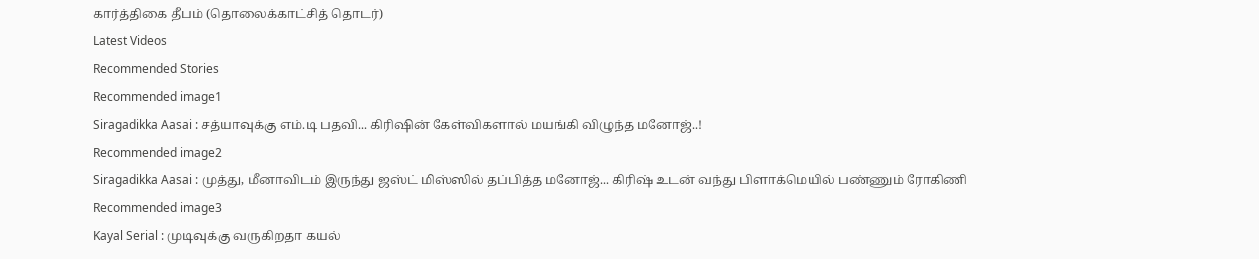கார்த்திகை தீபம் (தொலைக்காட்சித் தொடர்)
Latest Videos
Recommended Stories
Recommended image1
Siragadikka Aasai : சத்யாவுக்கு எம்.டி பதவி... கிரிஷின் கேள்விகளால் மயங்கி விழுந்த மனோஜ்..!
Recommended image2
Siragadikka Aasai : முத்து, மீனாவிடம் இருந்து ஜஸ்ட் மிஸ்ஸில் தப்பித்த மனோஜ்... கிரிஷ் உடன் வந்து பிளாக்மெயில் பண்ணும் ரோகிணி
Recommended image3
Kayal Serial : முடிவுக்கு வருகிறதா கயல்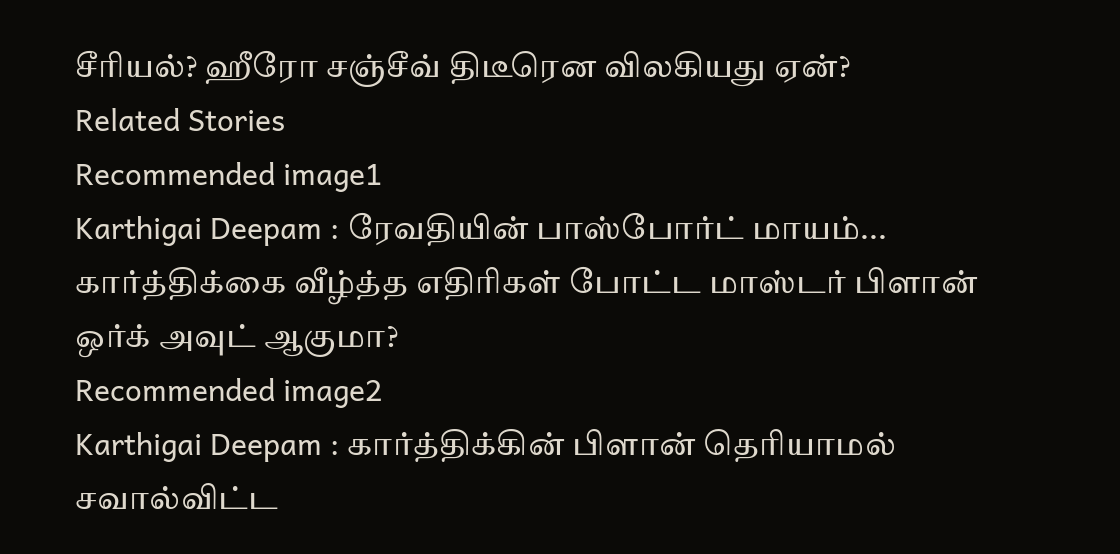சீரியல்? ஹீரோ சஞ்சீவ் திடீரென விலகியது ஏன்?
Related Stories
Recommended image1
Karthigai Deepam : ரேவதியின் பாஸ்போர்ட் மாயம்... கார்த்திக்கை வீழ்த்த எதிரிகள் போட்ட மாஸ்டர் பிளான் ஒர்க் அவுட் ஆகுமா?
Recommended image2
Karthigai Deepam : கார்த்திக்கின் பிளான் தெரியாமல் சவால்விட்ட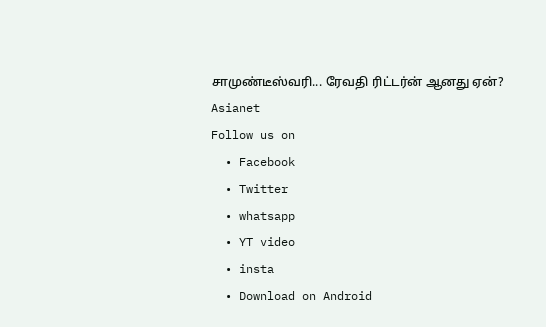சாமுண்டீஸ்வரி... ரேவதி ரிட்டர்ன் ஆனது ஏன்?
Asianet
Follow us on
  • Facebook
  • Twitter
  • whatsapp
  • YT video
  • insta
  • Download on Android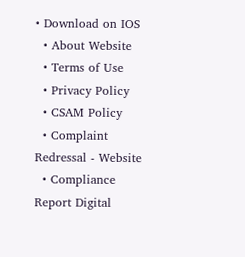• Download on IOS
  • About Website
  • Terms of Use
  • Privacy Policy
  • CSAM Policy
  • Complaint Redressal - Website
  • Compliance Report Digital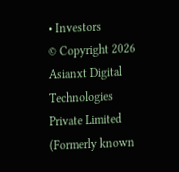• Investors
© Copyright 2026 Asianxt Digital Technologies Private Limited (Formerly known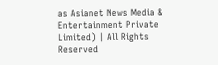as Asianet News Media & Entertainment Private Limited) | All Rights Reserved